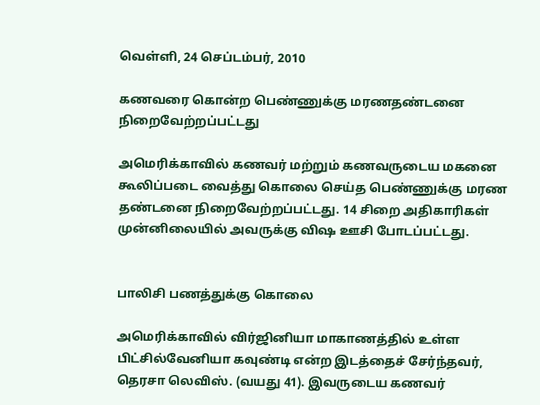வெள்ளி, 24 செப்டம்பர், 2010

கணவரை கொன்ற பெண்ணுக்கு மரணதண்டனை நிறைவேற்றப்பட்டது

அமெரிக்காவில் கணவர் மற்றும் கணவருடைய மகனை கூலிப்படை வைத்து கொலை செய்த பெண்ணுக்கு மரண தண்டனை நிறைவேற்றப்பட்டது. 14 சிறை அதிகாரிகள் முன்னிலையில் அவருக்கு விஷ ஊசி போடப்பட்டது.


பாலிசி பணத்துக்கு கொலை

அமெரிக்காவில் விர்ஜினியா மாகாணத்தில் உள்ள பிட்சில்வேனியா கவுண்டி என்ற இடத்தைச் சேர்ந்தவர், தெரசா லெவிஸ். (வயது 41). இவருடைய கணவர்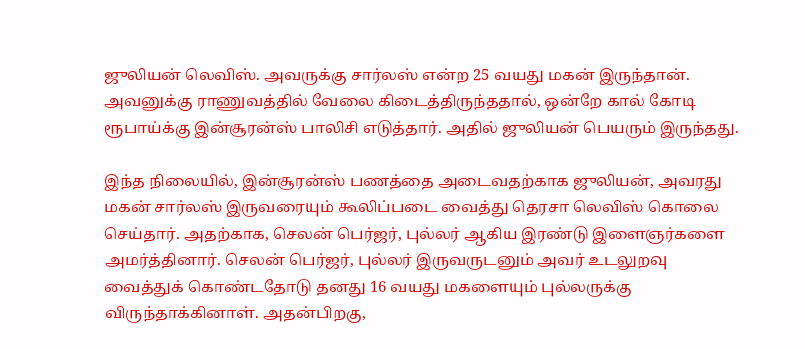ஜுலியன் லெவிஸ். அவருக்கு சார்லஸ் என்ற 25 வயது மகன் இருந்தான். அவனுக்கு ராணுவத்தில் வேலை கிடைத்திருந்ததால், ஒன்றே கால் கோடி ரூபாய்க்கு இன்சூரன்ஸ் பாலிசி எடுத்தார். அதில் ஜுலியன் பெயரும் இருந்தது.

இந்த நிலையில், இன்சூரன்ஸ் பணத்தை அடைவதற்காக ஜுலியன், அவரது மகன் சார்லஸ் இருவரையும் கூலிப்படை வைத்து தெரசா லெவிஸ் கொலை செய்தார். அதற்காக, செலன் பெர்ஜர், புல்லர் ஆகிய இரண்டு இளைஞர்களை அமர்த்தினார். செலன் பெர்ஜர், புல்லர் இருவருடனும் அவர் உடலுறவு வைத்துக் கொண்டதோடு தனது 16 வயது மகளையும் புல்லருக்கு விருந்தாக்கினாள். அதன்பிறகு,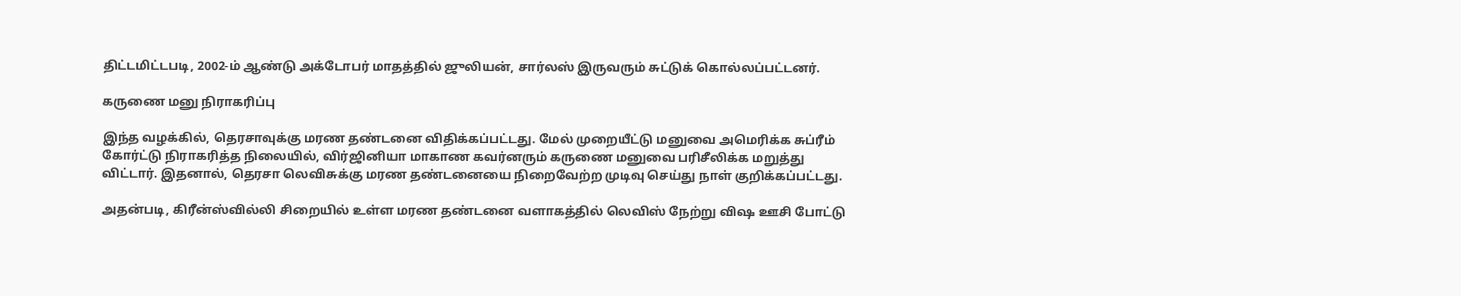திட்டமிட்டபடி, 2002-ம் ஆண்டு அக்டோபர் மாதத்தில் ஜுலியன், சார்லஸ் இருவரும் சுட்டுக் கொல்லப்பட்டனர்.

கருணை மனு நிராகரிப்பு

இந்த வழக்கில், தெரசாவுக்கு மரண தண்டனை விதிக்கப்பட்டது. மேல் முறையீட்டு மனுவை அமெரிக்க சுப்ரீம் கோர்ட்டு நிராகரித்த நிலையில், விர்ஜினியா மாகாண கவர்னரும் கருணை மனுவை பரிசீலிக்க மறுத்து விட்டார். இதனால், தெரசா லெவிசுக்கு மரண தண்டனையை நிறைவேற்ற முடிவு செய்து நாள் குறிக்கப்பட்டது.

அதன்படி, கிரீன்ஸ்வில்லி சிறையில் உள்ள மரண தண்டனை வளாகத்தில் லெவிஸ் நேற்று விஷ ஊசி போட்டு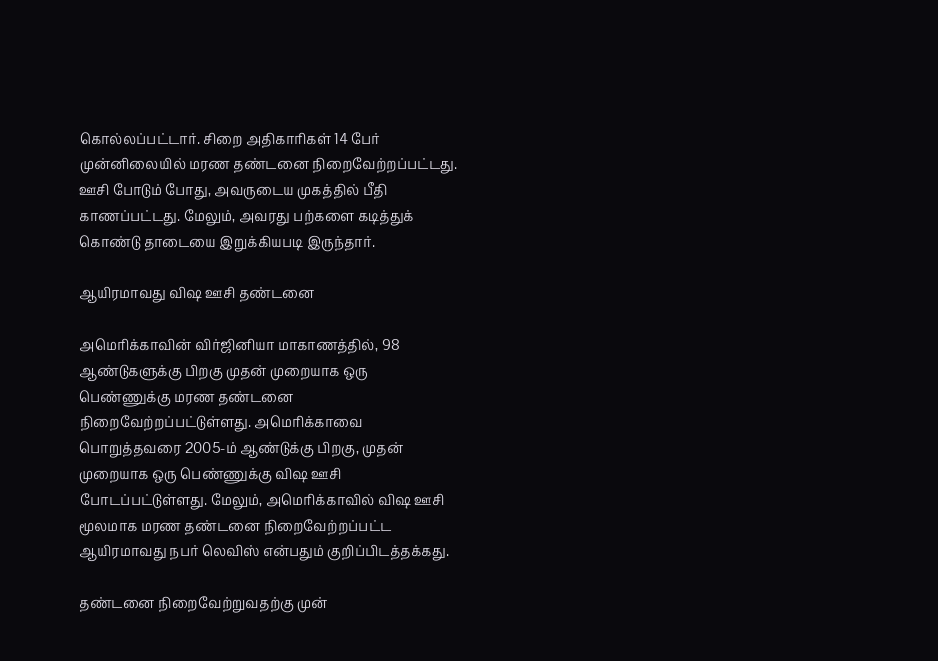கொல்லப்பட்டார். சிறை அதிகாரிகள் 14 பேர் முன்னிலையில் மரண தண்டனை நிறைவேற்றப்பட்டது. ஊசி போடும் போது, அவருடைய முகத்தில் பீதி காணப்பட்டது. மேலும், அவரது பற்களை கடித்துக் கொண்டு தாடையை இறுக்கியபடி இருந்தார்.

ஆயிரமாவது விஷ ஊசி தண்டனை

அமெரிக்காவின் விர்ஜினியா மாகாணத்தில், 98 ஆண்டுகளுக்கு பிறகு முதன் முறையாக ஒரு பெண்ணுக்கு மரண தண்டனை நிறைவேற்றப்பட்டுள்ளது. அமெரிக்காவை பொறுத்தவரை 2005-ம் ஆண்டுக்கு பிறகு, முதன் முறையாக ஒரு பெண்ணுக்கு விஷ ஊசி போடப்பட்டுள்ளது. மேலும், அமெரிக்காவில் விஷ ஊசி மூலமாக மரண தண்டனை நிறைவேற்றப்பட்ட ஆயிரமாவது நபர் லெவிஸ் என்பதும் குறிப்பிடத்தக்கது.

தண்டனை நிறைவேற்றுவதற்கு முன்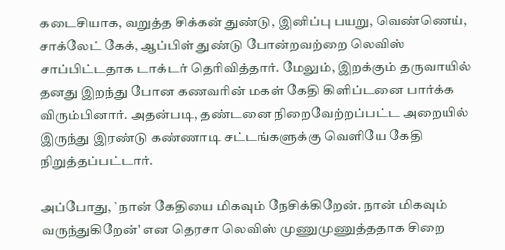கடைசியாக, வறுத்த சிக்கன் துண்டு, இனிப்பு பயறு, வெண்ணெய், சாக்லேட் கேக், ஆப்பிள் துண்டு போன்றவற்றை லெவிஸ் சாப்பிட்டதாக டாக்டர் தெரிவித்தார். மேலும், இறக்கும் தருவாயில் தனது இறந்து போன கணவரின் மகள் கேதி கிளிப்டனை பார்க்க விரும்பினார். அதன்படி, தண்டனை நிறைவேற்றப்பட்ட அறையில் இருந்து இரண்டு கண்ணாடி சட்டங்களுக்கு வெளியே கேதி நிறுத்தப்பட்டார்.

அப்போது, `நான் கேதியை மிகவும் நேசிக்கிறேன். நான் மிகவும் வருந்துகிறேன்' என தெரசா லெவிஸ் முணுமுணுத்ததாக சிறை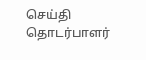செய்தி தொடர்பாளர்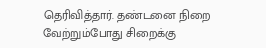தெரிவித்தார். தண்டனை நிறை வேற்றும்போது சிறைக்கு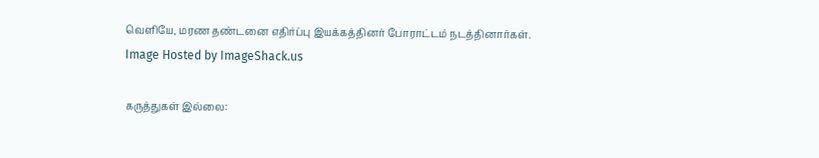வெளியே, மரண தண்டனை எதிர்ப்பு இயக்கத்தினர் போராட்டம் நடத்தினார்கள்.
Image Hosted by ImageShack.us

கருத்துகள் இல்லை: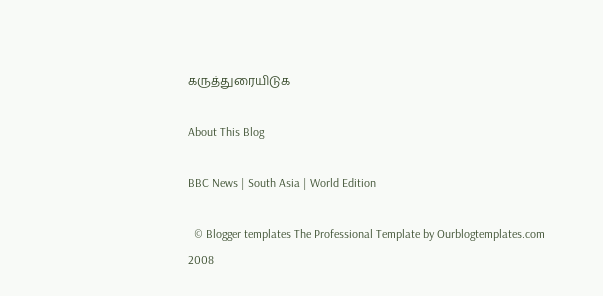கருத்துரையிடுக

About This Blog

BBC News | South Asia | World Edition

  © Blogger templates The Professional Template by Ourblogtemplates.com 2008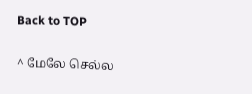Back to TOP

^ மேலே செல்ல